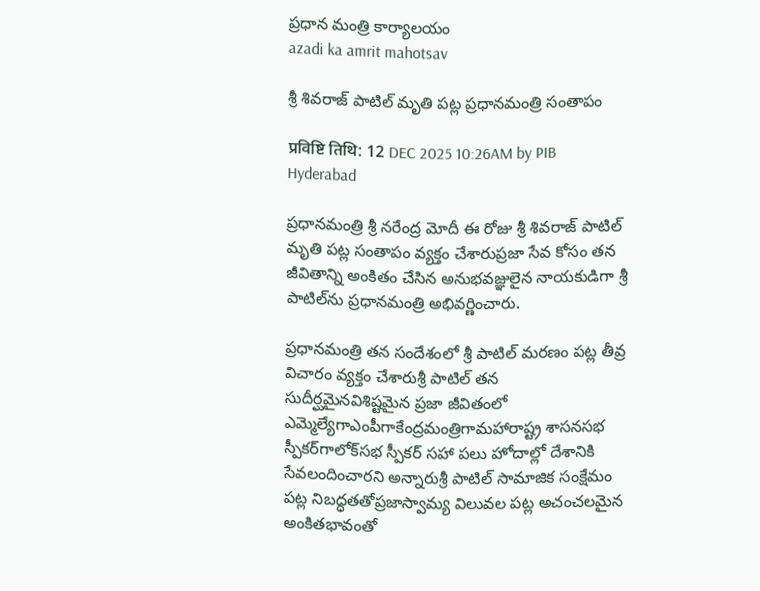ప్రధాన మంత్రి కార్యాలయం
azadi ka amrit mahotsav

శ్రీ శివరాజ్ పాటిల్ మృతి పట్ల ప్రధానమంత్రి సంతాపం

प्रविष्टि तिथि: 12 DEC 2025 10:26AM by PIB Hyderabad

ప్రధానమంత్రి శ్రీ నరేంద్ర మోదీ ఈ రోజు శ్రీ శివరాజ్ పాటిల్ మృతి పట్ల సంతాపం వ్యక్తం చేశారుప్రజా సేవ కోసం తన జీవితాన్ని అంకితం చేసిన అనుభవజ్ఞులైన నాయకుడిగా శ్రీ పాటిల్‌ను ప్రధానమంత్రి అభివర్ణించారు.

ప్రధానమంత్రి తన సందేశంలో శ్రీ పాటిల్ మరణం పట్ల తీవ్ర విచారం వ్యక్తం చేశారుశ్రీ పాటిల్ తన సుదీర్ఘమైనవిశిష్టమైన ప్రజా జీవితంలో ఎమ్మెల్యేగాఎంపీగాకేంద్రమంత్రిగామహారాష్ట్ర శాసనసభ స్పీకర్‌గాలోక్‌సభ స్పీకర్‌ సహా పలు హోదాల్లో దేశానికి సేవలందించారని అన్నారుశ్రీ పాటిల్ సామాజిక సంక్షేమం పట్ల నిబద్ధతతోప్రజాస్వామ్య విలువల పట్ల అచంచలమైన అంకితభావంతో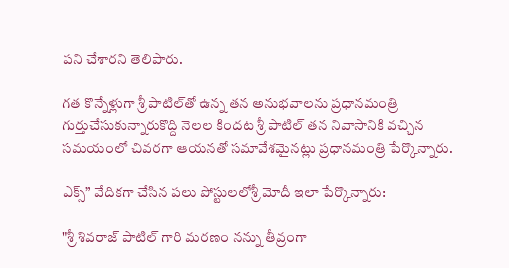పని చేశారని తెలిపారు.

గత కొన్నేళ్లుగా శ్రీ పాటిల్‌తో ఉన్న తన అనుభవాలను ప్రధానమంత్రి గుర్తుచేసుకున్నారుకొద్ది నెలల కిందట శ్రీ పాటిల్ తన నివాసానికి వచ్చిన సమయంలో చివరగా ఆయనతో సమావేశమైనట్లు ప్రధానమంత్రి పేర్కొన్నారు.

ఎక్స్” వేదికగా చేసిన పలు పోస్టులలోశ్రీ మోదీ ఇలా పేర్కొన్నారు:

"శ్రీ శివరాజ్ పాటిల్ గారి మరణం నన్ను తీవ్రంగా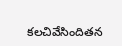కలచివేసిందితన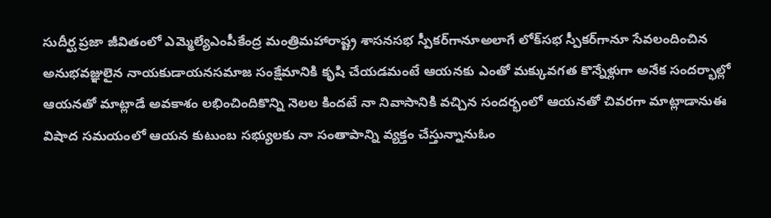సుదీర్ఘ ప్రజా జీవితంలో ఎమ్మెల్యేఎంపీకేంద్ర మంత్రిమహారాష్ట్ర శాసనసభ స్పీకర్‌గానూఅలాగే లోక్‌సభ స్పీకర్‌గానూ సేవలందించిన అనుభవజ్ఞులైన నాయకుడాయనసమాజ సంక్షేమానికి కృషి చేయడమంటే ఆయనకు ఎంతో మక్కువగత కొన్నేళ్లుగా అనేక సందర్భాల్లో ఆయనతో మాట్లాడే అవకాశం లభించిందికొన్ని నెలల కిందటే నా నివాసానికి వచ్చిన సందర్భంలో ఆయనతో చివరగా మాట్లాడానుఈ విషాద సమయంలో ఆయన కుటుంబ సభ్యులకు నా సంతాపాన్ని వ్యక్తం చేస్తున్నానుఓం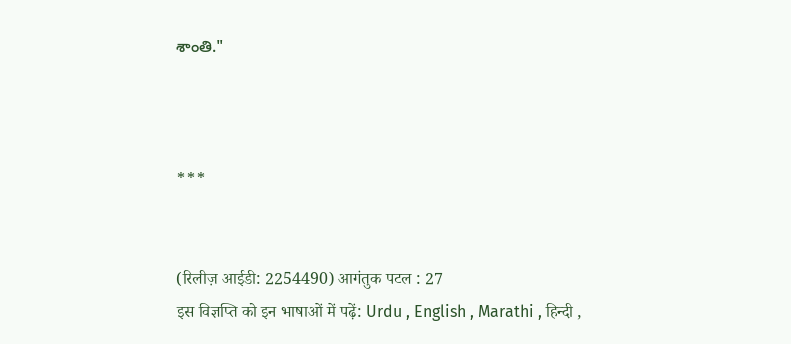శాంతి."



***


(रिलीज़ आईडी: 2254490) आगंतुक पटल : 27
इस विज्ञप्ति को इन भाषाओं में पढ़ें: Urdu , English , Marathi , हिन्दी ,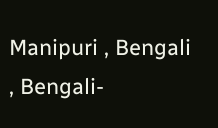Manipuri , Bengali , Bengali-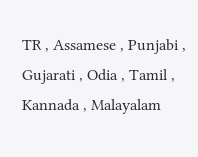TR , Assamese , Punjabi , Gujarati , Odia , Tamil , Kannada , Malayalam